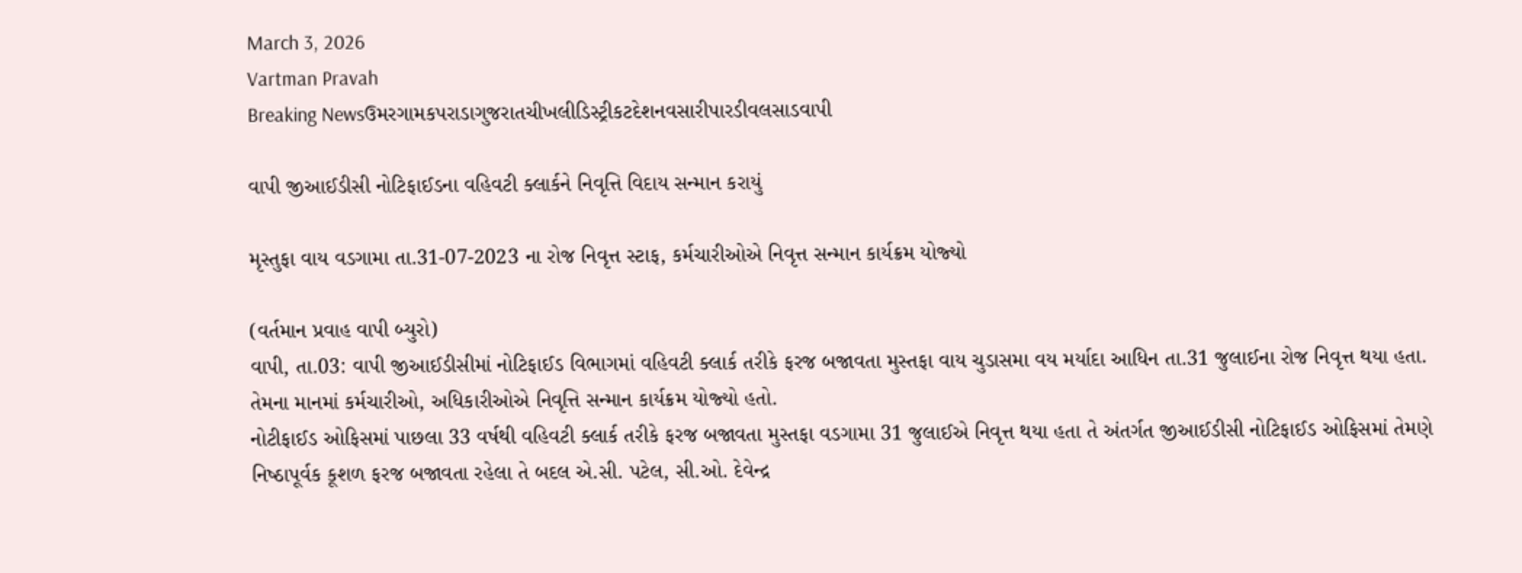March 3, 2026
Vartman Pravah
Breaking Newsઉમરગામકપરાડાગુજરાતચીખલીડિસ્ટ્રીકટદેશનવસારીપારડીવલસાડવાપી

વાપી જીઆઈડીસી નોટિફાઈડના વહિવટી ક્‍લાર્કને નિવૃત્તિ વિદાય સન્‍માન કરાયું

મૃસ્‍તુફા વાય વડગામા તા.31-07-2023 ના રોજ નિવૃત્ત સ્‍ટાફ, કર્મચારીઓએ નિવૃત્ત સન્‍માન કાર્યક્રમ યોજ્‍યો

(વર્તમાન પ્રવાહ વાપી બ્‍યુરો)
વાપી, તા.03: વાપી જીઆઈડીસીમાં નોટિફાઈડ વિભાગમાં વહિવટી ક્‍લાર્ક તરીકે ફરજ બજાવતા મુસ્‍તફા વાય ચુડાસમા વય મર્યાદા આધિન તા.31 જુલાઈના રોજ નિવૃત્ત થયા હતા. તેમના માનમાં કર્મચારીઓ, અધિકારીઓએ નિવૃત્તિ સન્‍માન કાર્યક્રમ યોજ્‍યો હતો.
નોટીફાઈડ ઓફિસમાં પાછલા 33 વર્ષથી વહિવટી ક્‍લાર્ક તરીકે ફરજ બજાવતા મુસ્‍તફા વડગામા 31 જુલાઈએ નિવૃત્ત થયા હતા તે અંતર્ગત જીઆઈડીસી નોટિફાઈડ ઓફિસમાં તેમણે નિષ્‍ઠાપૂર્વક કૂશળ ફરજ બજાવતા રહેલા તે બદલ એ.સી. પટેલ, સી.ઓ. દેવેન્‍દ્ર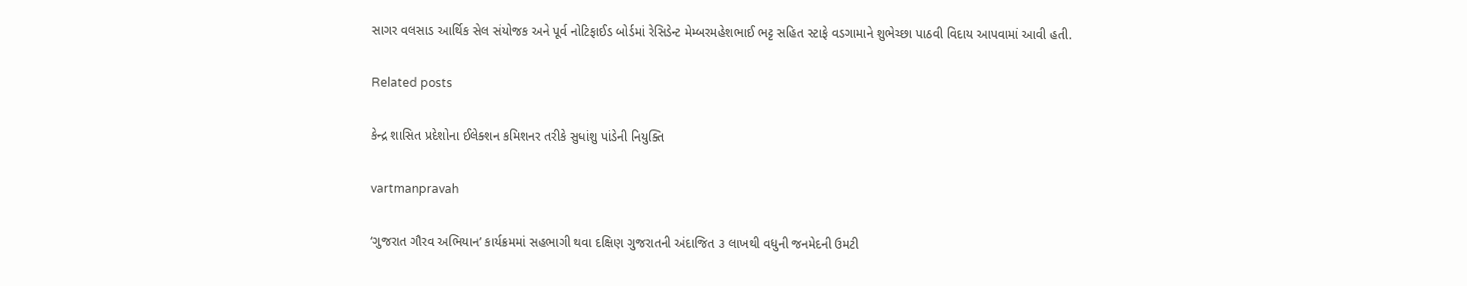સાગર વલસાડ આર્થિક સેલ સંયોજક અને પૂર્વ નોટિફાઈડ બોર્ડમાં રેસિડેન્‍ટ મેમ્‍બરમહેશભાઈ ભટ્ટ સહિત સ્‍ટાફે વડગામાને શુભેચ્‍છા પાઠવી વિદાય આપવામાં આવી હતી.

Related posts

કેન્‍દ્ર શાસિત પ્રદેશોના ઈલેક્‍શન કમિશનર તરીકે સુધાંશુ પાંડેની નિયુક્‍તિ

vartmanpravah

‘ગુજરાત ગૌરવ અભિયાન’ કાર્યક્રમમાં સહભાગી થવા દક્ષિણ ગુજરાતની અંદાજિત ૩ લાખથી વધુની જનમેદની ઉમટી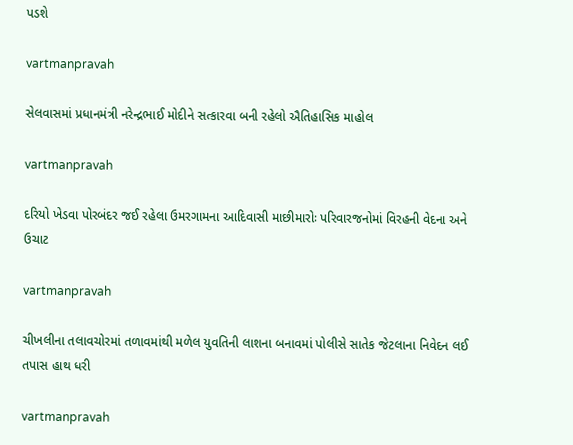પડશે

vartmanpravah

સેલવાસમાં પ્રધાનમંત્રી નરેન્‍દ્રભાઈ મોદીને સત્‍કારવા બની રહેલો ઐતિહાસિક માહોલ

vartmanpravah

દરિયો ખેડવા પોરબંદર જઈ રહેલા ઉમરગામના આદિવાસી માછીમારોઃ પરિવારજનોમાં વિરહની વેદના અને ઉચાટ

vartmanpravah

ચીખલીના તલાવચોરમાં તળાવમાંથી મળેલ યુવતિની લાશના બનાવમાં પોલીસે સાતેક જેટલાના નિવેદન લઈ તપાસ હાથ ધરી

vartmanpravah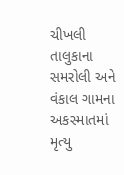ચીખલી તાલુકાના સમરોલી અને વંકાલ ગામના અકસ્‍માતમાં મૃત્‍યુ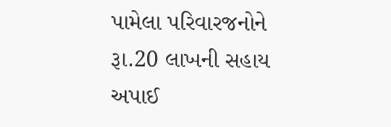પામેલા પરિવારજનોને રૂા.20 લાખની સહાય અપાઈ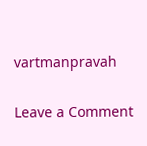vartmanpravah

Leave a Comment